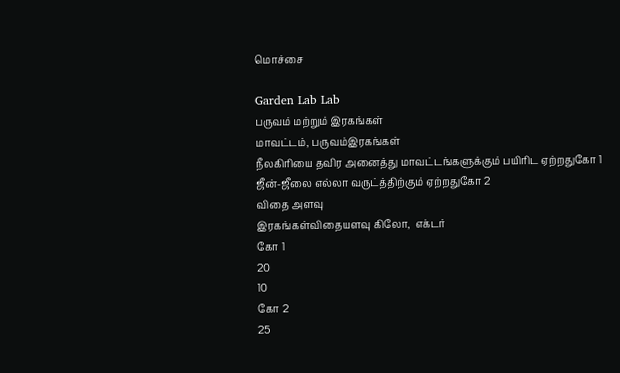மொச்சை

Garden Lab Lab
பருவம் மற்றும் இரகங்கள்
மாவட்டம், பருவம்இரகங்கள்
நீலகிரியை தவிர அனைத்து மாவட்டங்களுக்கும் பயிரிட ஏற்றதுகோ 1
ஜீன்-ஜீலை எல்லா வருட்த்திற்கும் ஏற்றதுகோ 2
விதை அளவு
இரகங்கள்விதையளவு கிலோ,  எக்டர்
கோ 1
20
10
கோ 2
25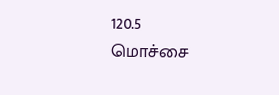120.5
மொச்சை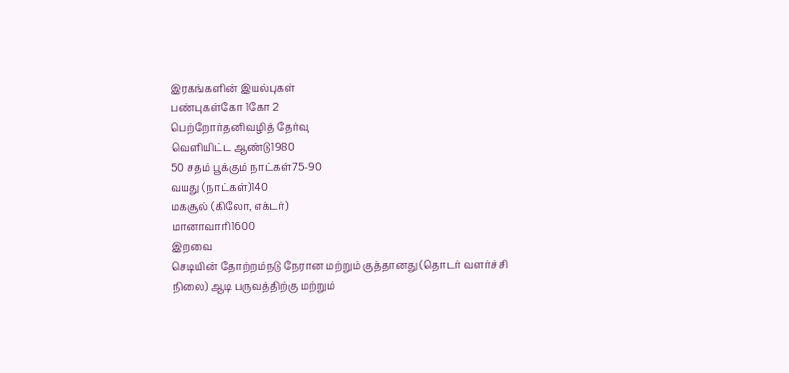இரகங்களின் இயல்புகள்
பண்புகள்கோ 1கோ 2
பெற்றோர்தனிவழித் தேர்வு
வெளியிட்ட ஆண்டு1980
50 சதம் பூக்கும் நாட்கள்75-90
வயது (நாட்கள்)140
மகசூல் (கிலோ, எக்டர்)
மானாவாரி1600
இறவை
செடியின் தோற்றம்நடு நேரான மற்றும் குத்தானது (தொடர் வளர்ச்சி நிலை) ஆடி பருவத்திற்கு மற்றும்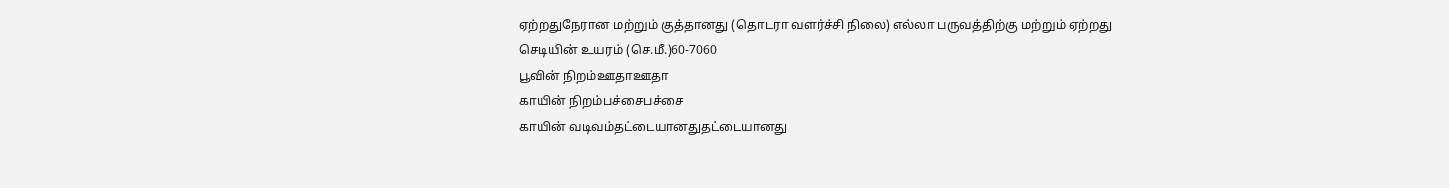ஏற்றதுநேரான மற்றும் குத்தானது (தொடரா வளர்ச்சி நிலை) எல்லா பருவத்திற்கு மற்றும் ஏற்றது
செடியின் உயரம் (செ.மீ.)60-7060
பூவின் நிறம்ஊதாஊதா
காயின் நிறம்பச்சைபச்சை
காயின் வடிவம்தட்டையானதுதட்டையானது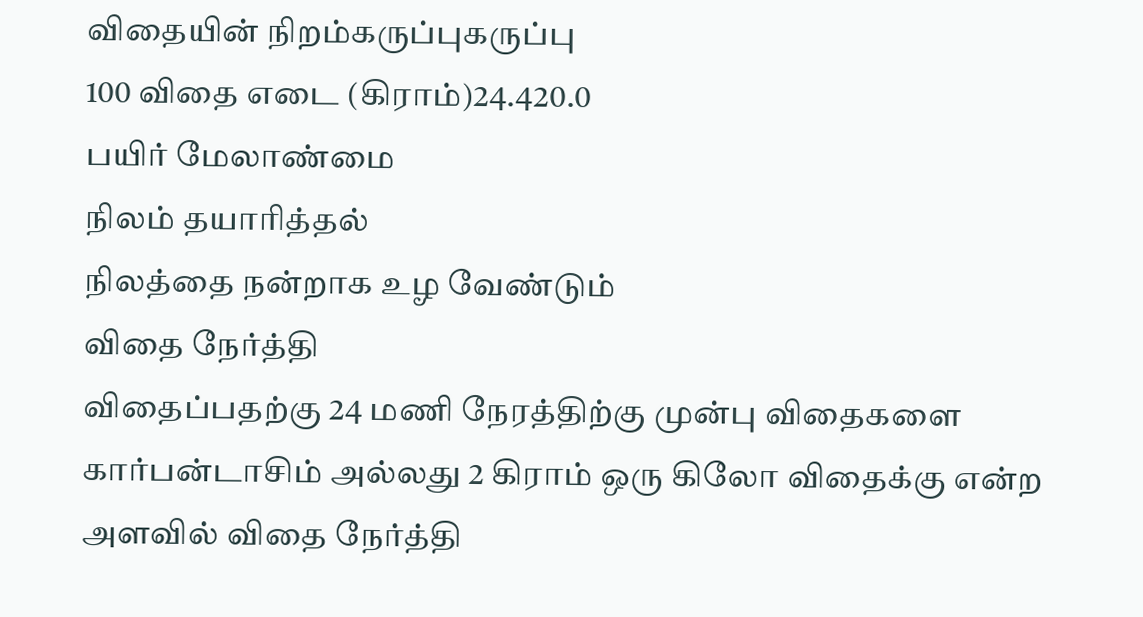விதையின் நிறம்கருப்புகருப்பு
100 விதை எடை (கிராம்)24.420.0
பயிர் மேலாண்மை
நிலம் தயாரித்தல்
நிலத்தை நன்றாக உழ வேண்டும்
விதை நேர்த்தி
விதைப்பதற்கு 24 மணி நேரத்திற்கு முன்பு விதைகளை கார்பன்டாசிம் அல்லது 2 கிராம் ஒரு கிலோ விதைக்கு என்ற அளவில் விதை நேர்த்தி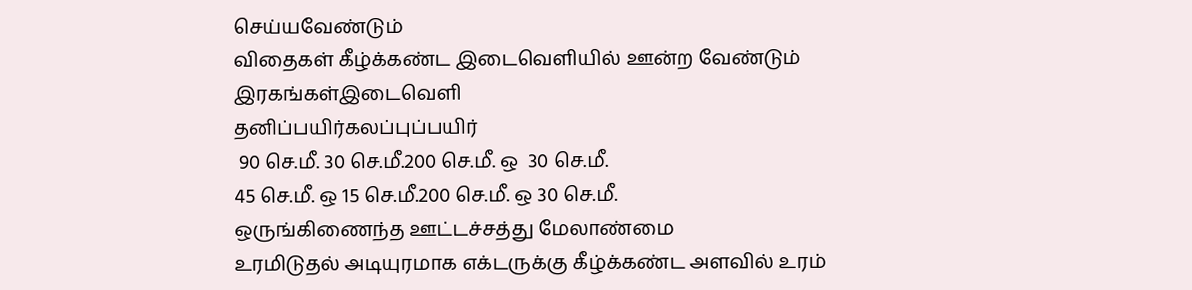செய்யவேண்டும்
விதைகள் கீழ்க்கண்ட இடைவெளியில் ஊன்ற வேண்டும்
இரகங்கள்இடைவெளி
தனிப்பயிர்கலப்புப்பயிர்
 90 செ.மீ. 30 செ.மீ.200 செ.மீ. ஒ  30 செ.மீ.
45 செ.மீ. ஒ 15 செ.மீ.200 செ.மீ. ஒ 30 செ.மீ.
ஒருங்கிணைந்த ஊட்டச்சத்து மேலாண்மை
உரமிடுதல் அடியுரமாக எக்டருக்கு கீழ்க்கண்ட அளவில் உரம்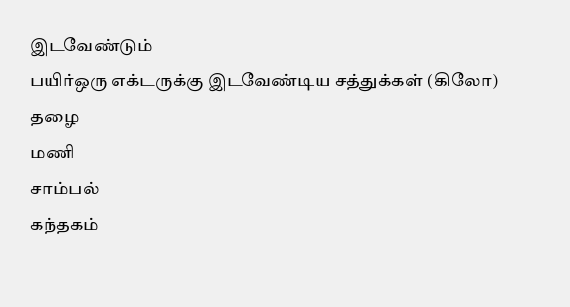இடவேண்டும்
பயிர்ஒரு எக்டருக்கு இடவேண்டிய சத்துக்கள் (கிலோ)
தழை
மணி
சாம்பல்
கந்தகம்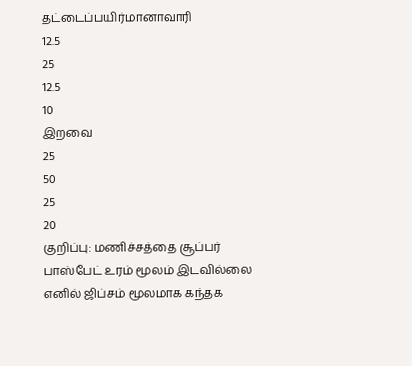தட்டைப்பயிர்மானாவாரி
12.5
25
12.5
10
இறவை
25
50
25
20
குறிப்பு: மணிச்சத்தை சூப்பர் பாஸ்பேட் உரம் மூலம் இடவில்லை எனில் ஜிப்சம் மூலமாக கந்தக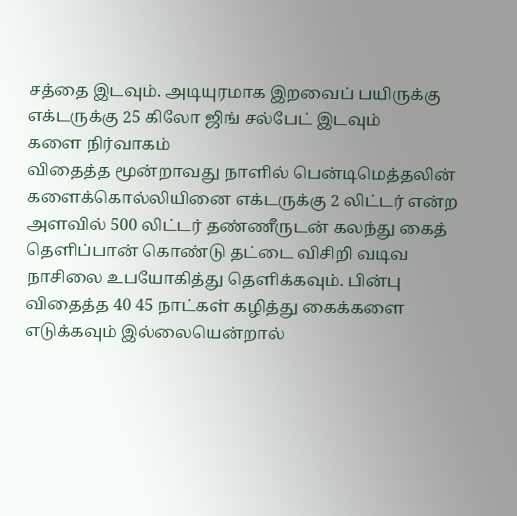சத்தை இடவும். அடியுரமாக இறவைப் பயிருக்கு எக்டருக்கு 25 கிலோ ஜிங் சல்பேட் இடவும்
களை நிர்வாகம்
விதைத்த மூன்றாவது நாளில் பென்டிமெத்தலின் களைக்கொல்லியினை எக்டருக்கு 2 லிட்டர் என்ற அளவில் 500 லிட்டர் தண்ணீருடன் கலந்து கைத் தெளிப்பான் கொண்டு தட்டை விசிறி வடிவ நாசிலை உபயோகித்து தெளிக்கவும். பின்பு விதைத்த 40 45 நாட்கள் கழித்து கைக்களை எடுக்கவும் இல்லையென்றால்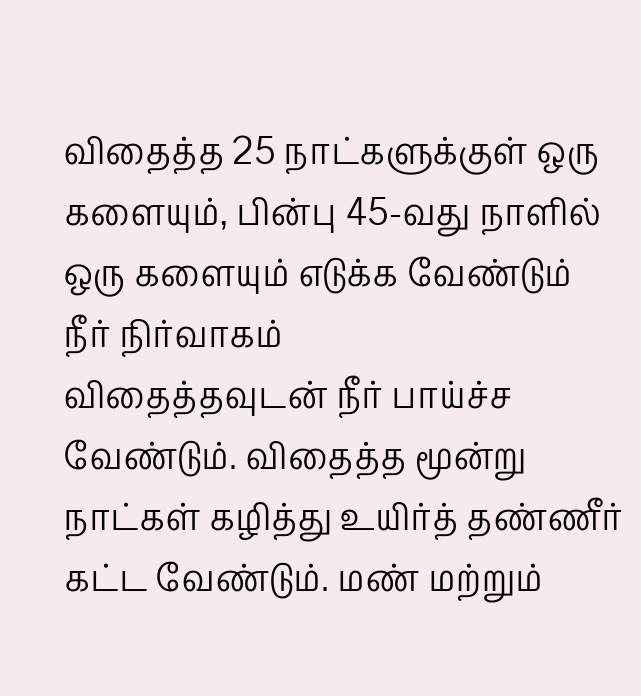விதைத்த 25 நாட்களுக்குள் ஒரு களையும், பின்பு 45-வது நாளில் ஒரு களையும் எடுக்க வேண்டும்
நீர் நிர்வாகம்
விதைத்தவுடன் நீர் பாய்ச்ச வேண்டும். விதைத்த மூன்று நாட்கள் கழித்து உயிர்த் தண்ணீர் கட்ட வேண்டும். மண் மற்றும்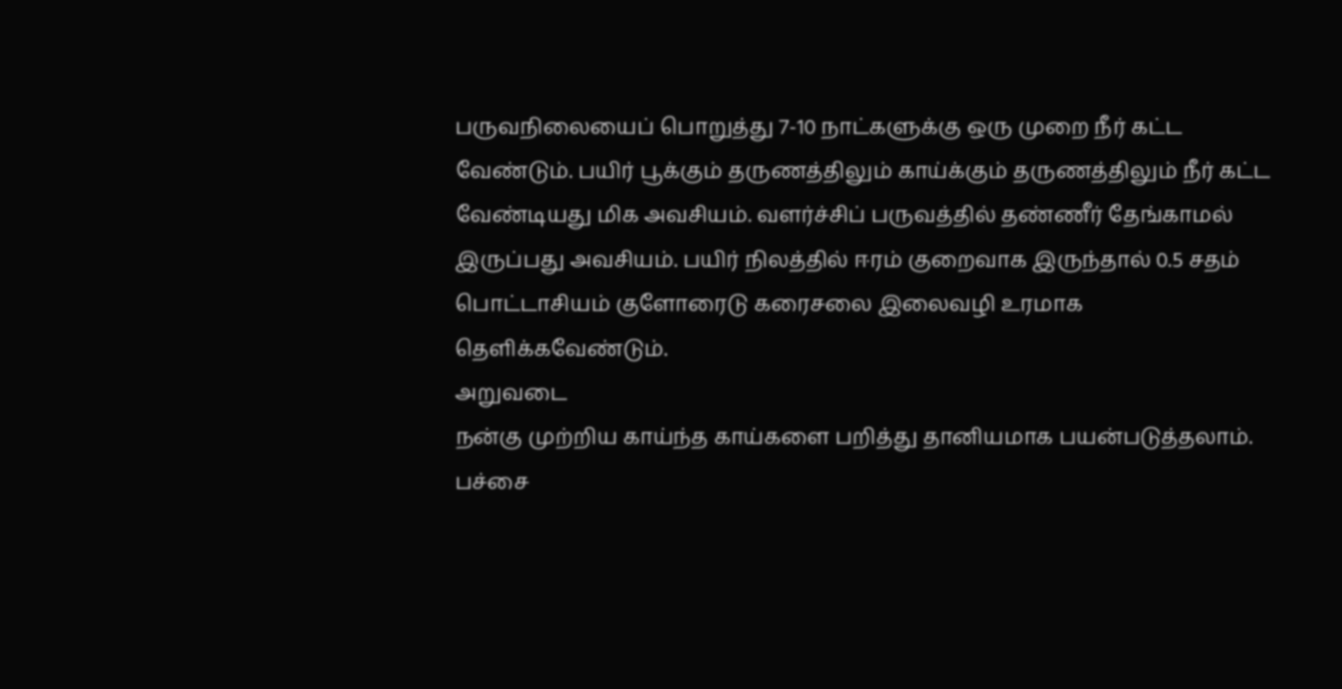பருவநிலையைப் பொறுத்து 7-10 நாட்களுக்கு ஒரு முறை நீர் கட்ட வேண்டும். பயிர் பூக்கும் தருணத்திலும் காய்க்கும் தருணத்திலும் நீர் கட்ட வேண்டியது மிக அவசியம். வளர்ச்சிப் பருவத்தில் தண்ணீர் தேங்காமல் இருப்பது அவசியம். பயிர் நிலத்தில் ஈரம் குறைவாக இருந்தால் 0.5 சதம் பொட்டாசியம் குளோரைடு கரைசலை இலைவழி உரமாக தெளிக்கவேண்டும்.
அறுவடை
நன்கு முற்றிய காய்ந்த காய்களை பறித்து தானியமாக பயன்படுத்தலாம். பச்சை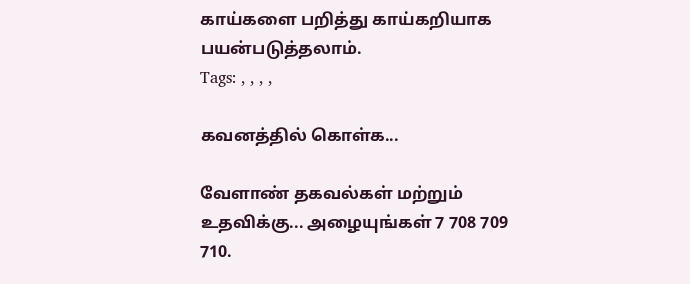காய்களை பறித்து காய்கறியாக பயன்படுத்தலாம்.
Tags: , , , ,

கவனத்தில் கொள்க...

வேளாண் தகவல்கள் மற்றும் உதவிக்கு... அழையுங்கள் 7 708 709 710.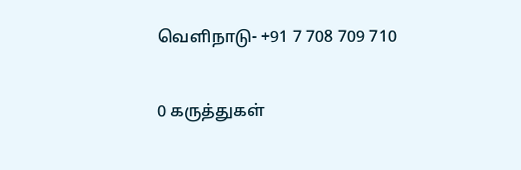வெளிநாடு- +91 7 708 709 710

0 கருத்துகள்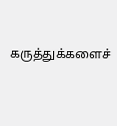கருத்துக்களைச்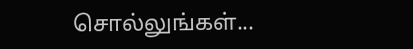சொல்லுங்கள்...